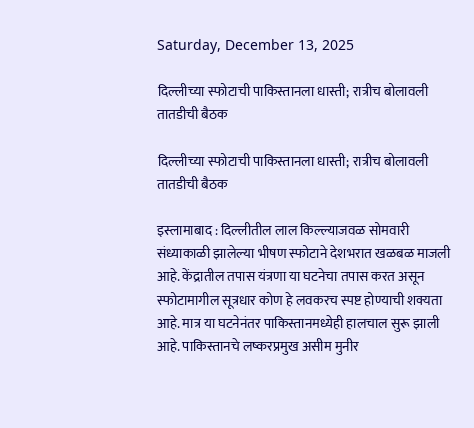Saturday, December 13, 2025

दिल्लीच्या स्फोटाची पाकिस्तानला धास्ती; रात्रीच बोलावली तातडीची बैठक

दिल्लीच्या स्फोटाची पाकिस्तानला धास्ती; रात्रीच बोलावली तातडीची बैठक

इस्लामाबाद : दिल्लीतील लाल किल्ल्याजवळ सोमवारी संध्याकाळी झालेल्या भीषण स्फोटाने देशभरात खळबळ माजली आहे. केंद्रातील तपास यंत्रणा या घटनेचा तपास करत असून स्फोटामागील सूत्रधार कोण हे लवकरच स्पष्ट होण्याची शक्यता आहे. मात्र या घटनेनंतर पाकिस्तानमध्येही हालचाल सुरू झाली आहे. पाकिस्तानचे लष्करप्रमुख असीम मुनीर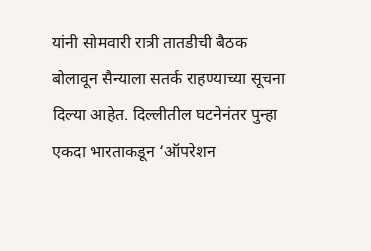यांनी सोमवारी रात्री तातडीची बैठक बोलावून सैन्याला सतर्क राहण्याच्या सूचना दिल्या आहेत. दिल्लीतील घटनेनंतर पुन्हा एकदा भारताकडून ‘ऑपरेशन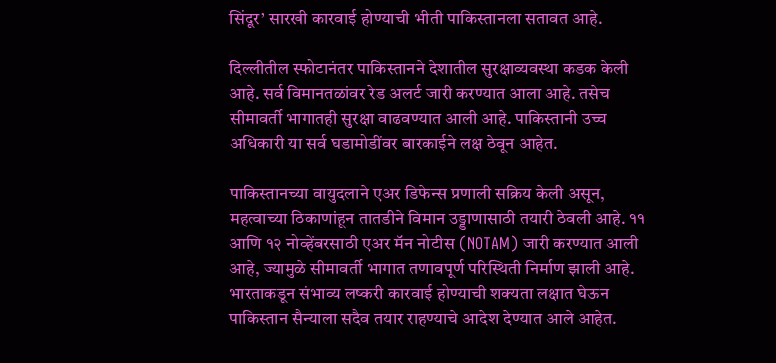सिंदूर’ सारखी कारवाई होण्याची भीती पाकिस्तानला सतावत आहे.

दिल्लीतील स्फोटानंतर पाकिस्तानने देशातील सुरक्षाव्यवस्था कडक केली आहे. सर्व विमानतळांवर रेड अलर्ट जारी करण्यात आला आहे. तसेच सीमावर्ती भागातही सुरक्षा वाढवण्यात आली आहे. पाकिस्तानी उच्च अधिकारी या सर्व घडामोडींवर बारकाईने लक्ष ठेवून आहेत.

पाकिस्तानच्या वायुदलाने एअर डिफेन्स प्रणाली सक्रिय केली असून, महत्वाच्या ठिकाणांहून तातडीने विमान उड्डाणासाठी तयारी ठेवली आहे. ११ आणि १२ नोव्हेंबरसाठी एअर मॅन नोटीस (NOTAM) जारी करण्यात आली आहे, ज्यामुळे सीमावर्ती भागात तणावपूर्ण परिस्थिती निर्माण झाली आहे. भारताकडून संभाव्य लष्करी कारवाई होण्याची शक्यता लक्षात घेऊन पाकिस्तान सैन्याला सदैव तयार राहण्याचे आदेश देण्यात आले आहेत.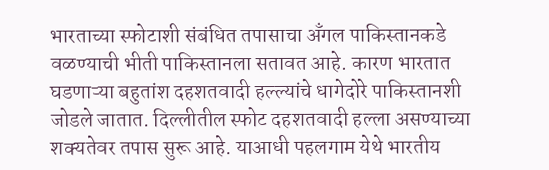भारताच्या स्फोटाशी संबंधित तपासाचा अँगल पाकिस्तानकडे वळण्याची भीती पाकिस्तानला सतावत आहे. कारण भारतात घडणाऱ्या बहुतांश दहशतवादी हल्ल्यांचे धागेदोरे पाकिस्तानशी जोडले जातात. दिल्लीतील स्फोट दहशतवादी हल्ला असण्याच्या शक्यतेवर तपास सुरू आहे. याआधी पहलगाम येथे भारतीय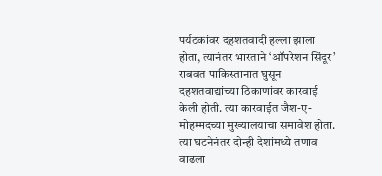पर्यटकांवर दहशतवादी हल्ला झाला होता, त्यानंतर भारताने ‘ऑपरेशन सिंदूर’ राबवत पाकिस्तानात घुसून दहशतवाद्यांच्या ठिकाणांवर कारवाई केली होती. त्या कारवाईत जैश-ए-मोहम्मदच्या मुख्यालयाचा समावेश होता. त्या घटनेनंतर दोन्ही देशांमध्ये तणाव वाढला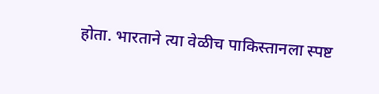होता. भारताने त्या वेळीच पाकिस्तानला स्पष्ट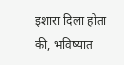इशारा दिला होता की, भविष्यात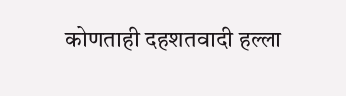कोणताही दहशतवादी हल्ला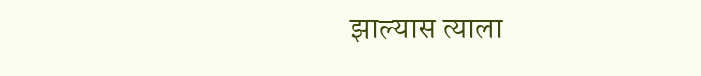झाल्यास त्याला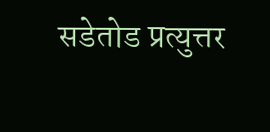सडेतोड प्रत्युत्तर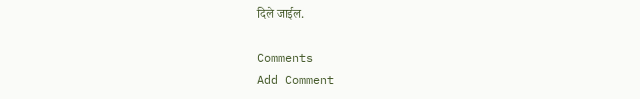दिले जाईल.

Comments
Add Comment